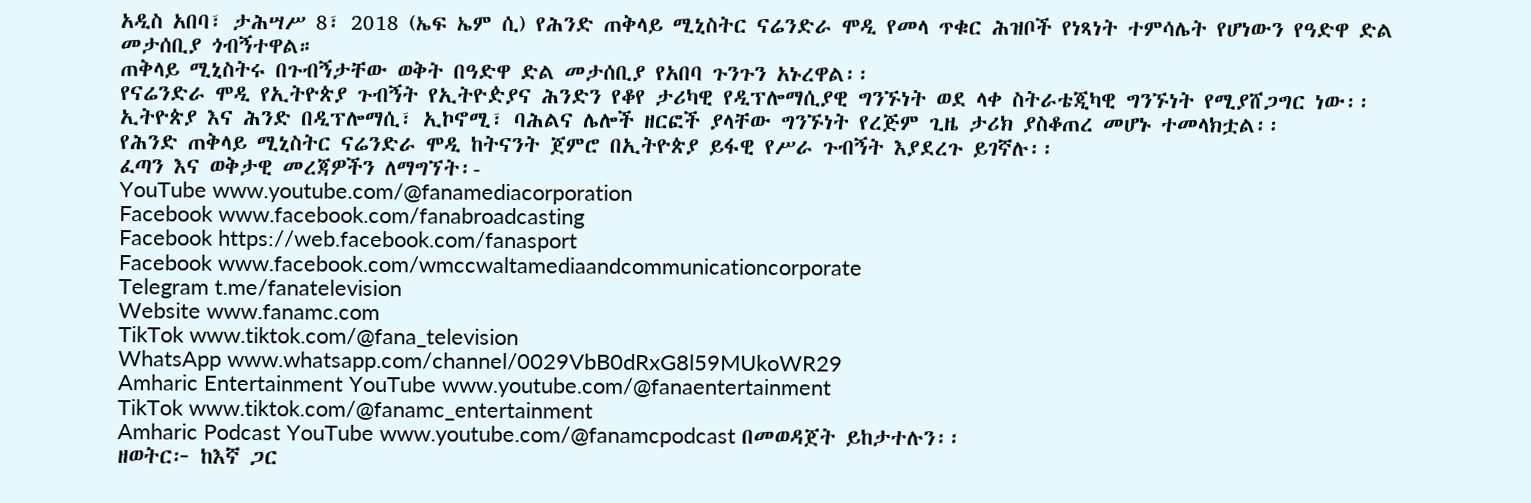አዲስ አበባ፣ ታሕሣሥ 8፣ 2018 (ኤፍ ኤም ሲ) የሕንድ ጠቅላይ ሚኒስትር ናሬንድራ ሞዲ የመላ ጥቁር ሕዝቦች የነጻነት ተምሳሌት የሆነውን የዓድዋ ድል መታሰቢያ ጎብኝተዋል።
ጠቅላይ ሚኒስትሩ በጉብኝታቸው ወቅት በዓድዋ ድል መታሰቢያ የአበባ ጉንጉን አኑረዋል፡፡
የናሬንድራ ሞዲ የኢትዮጵያ ጉብኝት የኢትዮዽያና ሕንድን የቆየ ታሪካዊ የዲፕሎማሲያዊ ግንኙነት ወደ ላቀ ስትራቴጂካዊ ግንኙነት የሚያሸጋግር ነው፡፡
ኢትዮጵያ እና ሕንድ በዲፕሎማሲ፣ ኢኮኖሚ፣ ባሕልና ሌሎች ዘርፎች ያላቸው ግንኙነት የረጅም ጊዜ ታሪክ ያስቆጠረ መሆኑ ተመላክቷል፡፡
የሕንድ ጠቅላይ ሚኒስትር ናሬንድራ ሞዲ ከትናንት ጀምሮ በኢትዮጵያ ይፋዊ የሥራ ጉብኝት እያደረጉ ይገኛሉ፡፡
ፈጣን እና ወቅታዊ መረጃዎችን ለማግኘት፡-
YouTube www.youtube.com/@fanamediacorporation
Facebook www.facebook.com/fanabroadcasting
Facebook https://web.facebook.com/fanasport
Facebook www.facebook.com/wmccwaltamediaandcommunicationcorporate
Telegram t.me/fanatelevision
Website www.fanamc.com
TikTok www.tiktok.com/@fana_television
WhatsApp www.whatsapp.com/channel/0029VbB0dRxG8l59MUkoWR29
Amharic Entertainment YouTube www.youtube.com/@fanaentertainment
TikTok www.tiktok.com/@fanamc_entertainment
Amharic Podcast YouTube www.youtube.com/@fanamcpodcast በመወዳጀት ይከታተሉን፡፡
ዘወትር፦ ከእኛ ጋር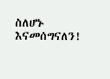ስለሆኑ እናመሰግናለን!